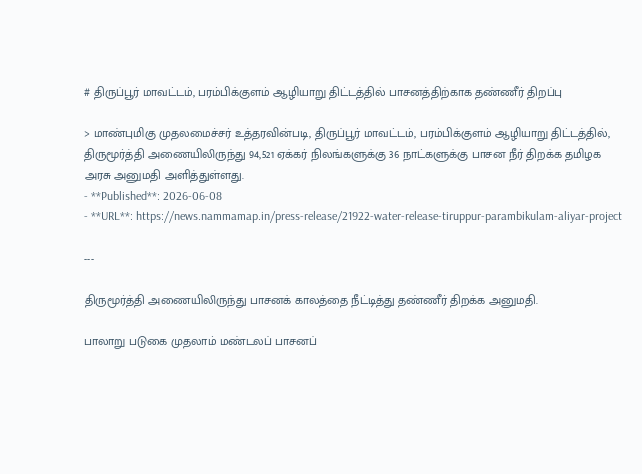# திருப்பூர் மாவட்டம், பரம்பிக்குளம் ஆழியாறு திட்டத்தில் பாசனத்திற்காக தண்ணீர் திறப்பு

> மாண்புமிகு முதலமைச்சர் உத்தரவின்படி, திருப்பூர் மாவட்டம், பரம்பிக்குளம் ஆழியாறு திட்டத்தில், திருமூர்த்தி அணையிலிருந்து 94,521 ஏக்கர் நிலங்களுக்கு 36 நாட்களுக்கு பாசன நீர் திறக்க தமிழக அரசு அனுமதி அளித்துள்ளது.
- **Published**: 2026-06-08
- **URL**: https://news.nammamap.in/press-release/21922-water-release-tiruppur-parambikulam-aliyar-project

---

திருமூர்த்தி அணையிலிருந்து பாசனக் காலத்தை நீட்டித்து தண்ணீர் திறக்க அனுமதி.

பாலாறு படுகை முதலாம் மண்டலப் பாசனப்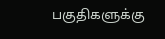பகுதிகளுக்கு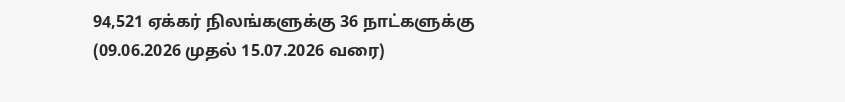94,521 ஏக்கர் நிலங்களுக்கு 36 நாட்களுக்கு (09.06.2026 முதல் 15.07.2026 வரை)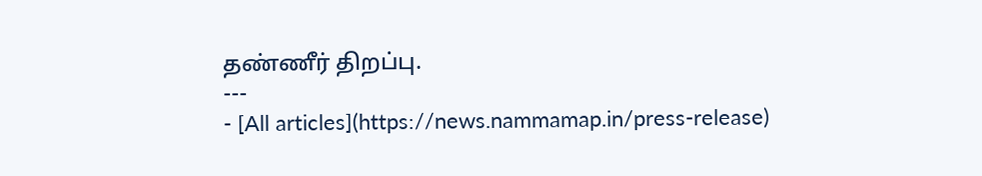தண்ணீர் திறப்பு.
---
- [All articles](https://news.nammamap.in/press-release)